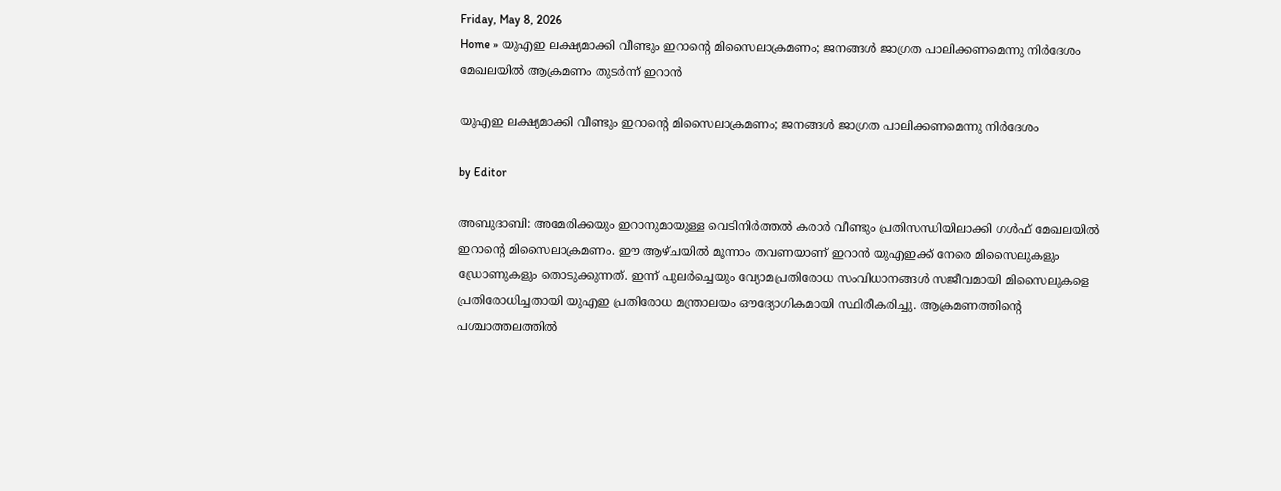Friday, May 8, 2026
Home » യുഎഇ ലക്ഷ്യമാക്കി വീണ്ടും ഇറാന്റെ മിസൈലാക്രമണം; ജനങ്ങൾ ജാഗ്രത പാലിക്കണമെന്നു നിർദേശം
മേഖലയിൽ ആക്രമണം തുടർന്ന് ഇറാൻ

യുഎഇ ലക്ഷ്യമാക്കി വീണ്ടും ഇറാന്റെ മിസൈലാക്രമണം; ജനങ്ങൾ ജാഗ്രത പാലിക്കണമെന്നു നിർദേശം

by Editor

അബുദാബി: അമേരിക്കയും ഇറാനുമായുള്ള വെടിനിർത്തൽ കരാർ വീണ്ടും പ്രതിസന്ധിയിലാക്കി ഗൾഫ് മേഖലയിൽ ഇറാൻ്റെ മിസൈലാക്രമണം. ഈ ആഴ്ചയിൽ മൂന്നാം തവണയാണ് ഇറാൻ യുഎഇക്ക് നേരെ മിസൈലുകളും ഡ്രോണുകളും തൊടുക്കുന്നത്. ഇന്ന് പുലർച്ചെയും വ്യോമപ്രതിരോധ സംവിധാനങ്ങൾ സജീവമായി മിസൈലുകളെ പ്രതിരോധിച്ചതായി യുഎഇ പ്രതിരോധ മന്ത്രാലയം ഔദ്യോഗികമായി സ്ഥിരീകരിച്ചു. ആക്രമണത്തിന്റെ പശ്ചാത്തലത്തിൽ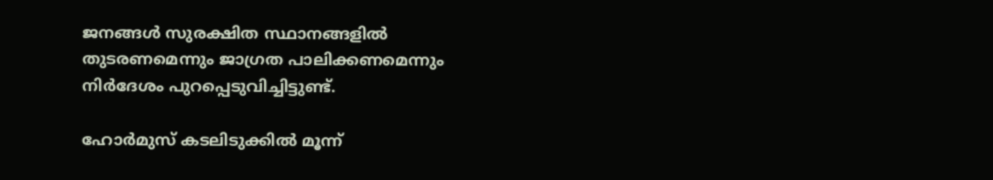ജനങ്ങൾ സുരക്ഷിത സ്ഥാനങ്ങളിൽ തുടരണമെന്നും ജാഗ്രത പാലിക്കണമെന്നും നിർദേശം പുറപ്പെടുവിച്ചിട്ടുണ്ട്.

ഹോർമുസ് കടലിടുക്കിൽ മൂന്ന്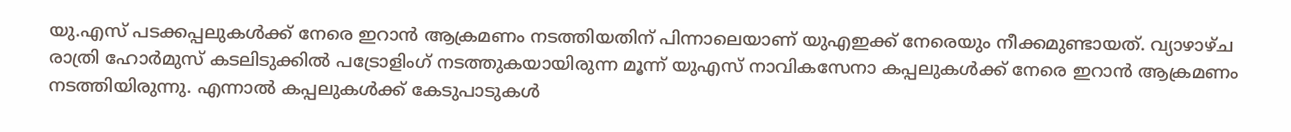യു.എസ് പടക്കപ്പലുകൾക്ക് നേരെ ഇറാൻ ആക്രമണം നടത്തിയതിന് പിന്നാലെയാണ് യുഎഇക്ക് നേരെയും നീക്കമുണ്ടായത്. വ്യാഴാഴ്ച രാത്രി ഹോർമുസ് കടലിടുക്കിൽ പട്രോളിംഗ് നടത്തുകയായിരുന്ന മൂന്ന് യുഎസ് നാവികസേനാ കപ്പലുകൾക്ക് നേരെ ഇറാൻ ആക്രമണം നടത്തിയിരുന്നു. എന്നാൽ കപ്പലുകൾക്ക് കേടുപാടുകൾ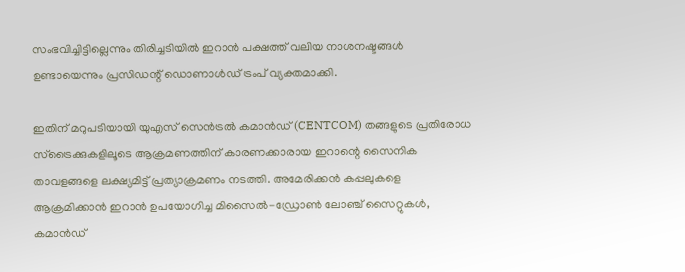സംഭവിച്ചിട്ടില്ലെന്നും തിരിച്ചടിയിൽ ഇറാൻ പക്ഷത്ത് വലിയ നാശനഷ്ട‌ങ്ങൾ ഉണ്ടായെന്നും പ്രസിഡന്റ് ഡൊണാൾഡ് ട്രംപ് വ്യക്തമാക്കി.

ഇതിന് മറുപടിയായി യുഎസ് സെൻട്രൽ കമാൻഡ് (CENTCOM) തങ്ങളുടെ പ്രതിരോധ സ്ട്രൈക്കുകളിലൂടെ ആക്രമണത്തിന് കാരണക്കാരായ ഇറാന്റെ സൈനിക താവളങ്ങളെ ലക്ഷ്യമിട്ട് പ്രത്യാക്രമണം നടത്തി. അമേരിക്കൻ കപ്പലുകളെ ആക്രമിക്കാൻ ഇറാൻ ഉപയോഗിച്ച മിസൈൽ-ഡ്രോൺ ലോഞ്ച് സൈറ്റുകൾ, കമാൻഡ്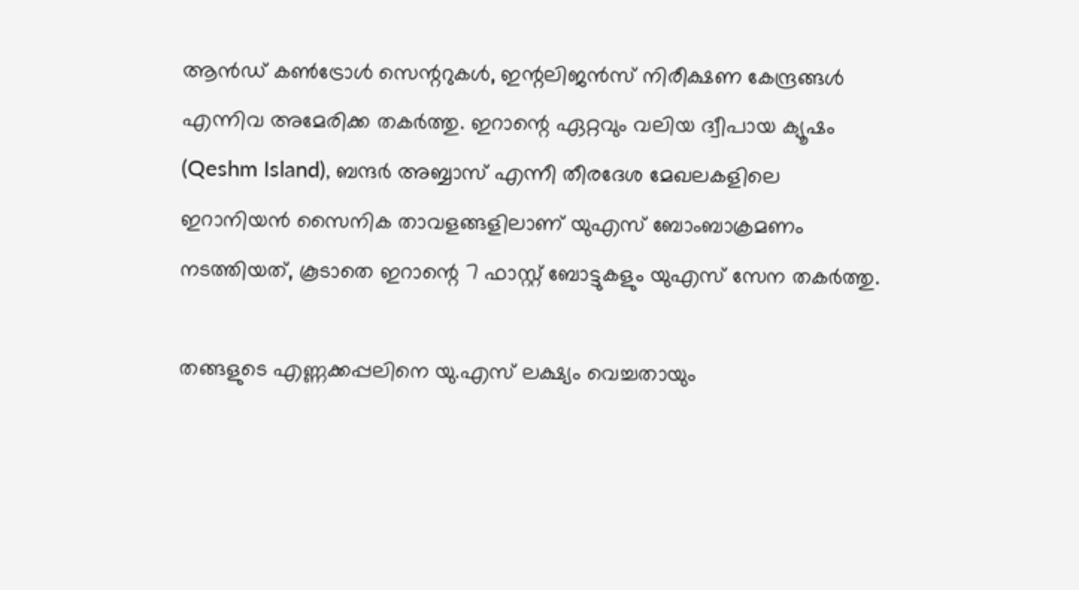ആൻഡ് കൺട്രോൾ സെന്ററുകൾ, ഇന്റലിജൻസ് നിരീക്ഷണ കേന്ദ്രങ്ങൾ എന്നിവ അമേരിക്ക തകർത്തു. ഇറാന്റെ ഏറ്റവും വലിയ ദ്വീപായ ക്യൂഷം (Qeshm Island), ബന്ദർ അബ്ബാസ് എന്നീ തീരദേശ മേഖലകളിലെ ഇറാനിയൻ സൈനിക താവളങ്ങളിലാണ് യുഎസ് ബോംബാക്രമണം നടത്തിയത്, കൂടാതെ ഇറാന്റെ 7 ഫാസ്റ്റ് ബോട്ടുകളും യുഎസ് സേന തകർത്തു.

തങ്ങളുടെ എണ്ണക്കപ്പലിനെ യു.എസ് ലക്ഷ്യം വെച്ചതായും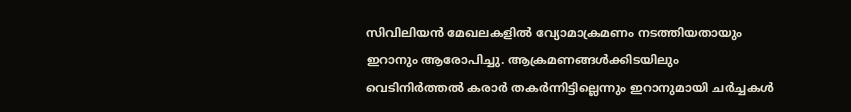സിവിലിയൻ മേഖലകളിൽ വ്യോമാക്രമണം നടത്തിയതായും ഇറാനും ആരോപിച്ചു. ആക്രമണങ്ങൾക്കിടയിലും വെടിനിർത്തൽ കരാർ തകർന്നിട്ടില്ലെന്നും ഇറാനുമായി ചർച്ചകൾ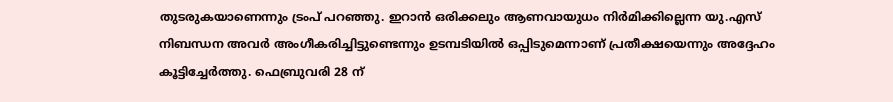തുടരുകയാണെന്നും ട്രംപ് പറഞ്ഞു. ഇറാൻ ഒരിക്കലും ആണവായുധം നിർമിക്കില്ലെന്ന യു.എസ് നിബന്ധന അവർ അംഗീകരിച്ചിട്ടുണ്ടെന്നും ഉടമ്പടിയിൽ ഒപ്പിടുമെന്നാണ് പ്രതീക്ഷയെന്നും അദ്ദേഹം കൂട്ടിച്ചേർത്തു. ഫെബ്രുവരി 28 ന്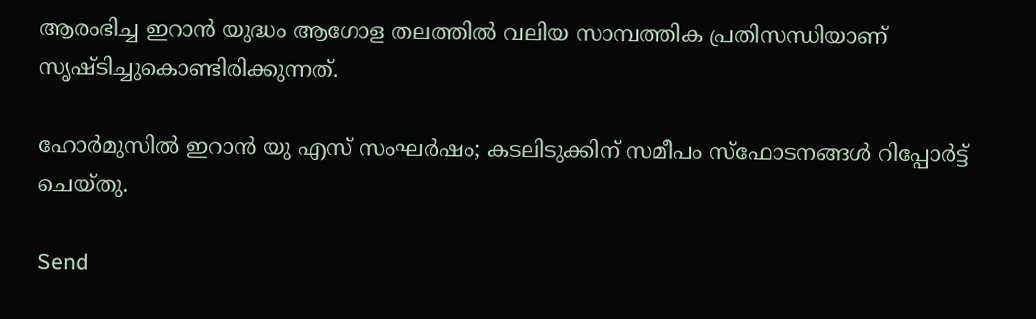ആരംഭിച്ച ഇറാൻ യുദ്ധം ആഗോള തലത്തിൽ വലിയ സാമ്പത്തിക പ്രതിസന്ധിയാണ് സൃഷ്ടിച്ചുകൊണ്ടിരിക്കുന്നത്.

ഹോർമുസിൽ ഇറാൻ യു എസ് സംഘർഷം; കടലിടുക്കിന് സമീപം സ്‌ഫോടനങ്ങൾ റിപ്പോർട്ട് ചെയ്തു.

Send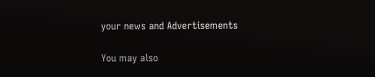your news and Advertisements

You may also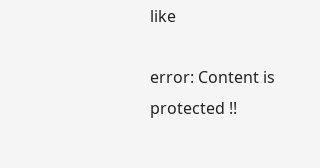like

error: Content is protected !!